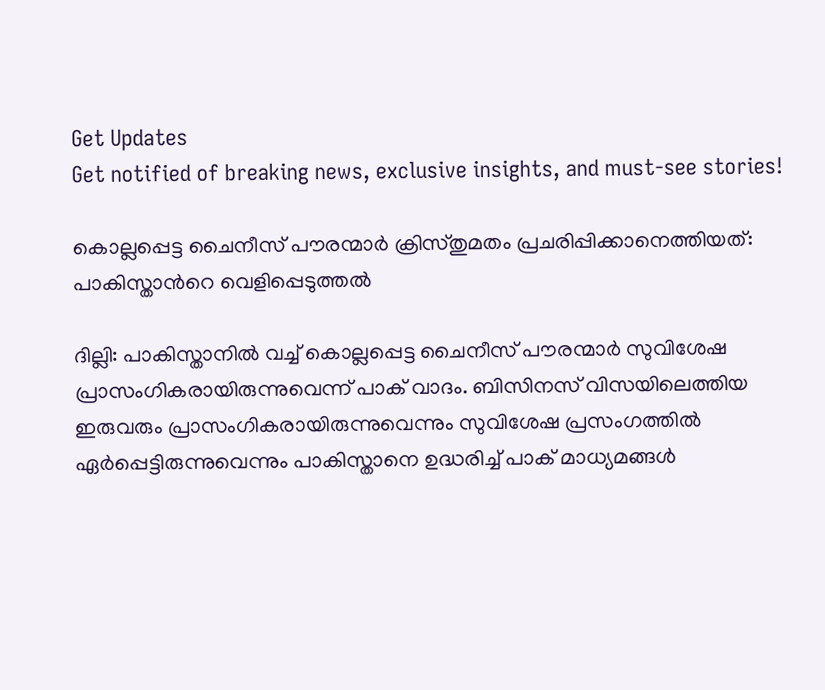Get Updates
Get notified of breaking news, exclusive insights, and must-see stories!

കൊല്ലപ്പെട്ട ചൈനീസ് പൗരന്മാര്‍ ക്രിസ്തുമതം പ്രചരിപ്പിക്കാനെത്തിയത്: പാകിസ്താന്‍റെ വെളിപ്പെടുത്തൽ

ദില്ലി: പാകിസ്താനില്‍ വച്ച് കൊല്ലപ്പെട്ട ചൈനീസ് പൗരന്മാര്‍ സുവിശേഷ പ്രാസംഗികരായിരുന്നുവെന്ന് പാക് വാദം. ബിസിനസ് വിസയിലെത്തിയ ഇരുവരും പ്രാസംഗികരായിരുന്നുവെന്നും സുവിശേഷ പ്രസംഗത്തില്‍ ഏര്‍പ്പെട്ടിരുന്നുവെന്നും പാകിസ്താനെ ഉദ്ധരിച്ച് പാക് മാധ്യമങ്ങള്‍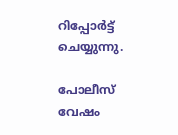റിപ്പോര്‍ട്ട് ചെയ്യുന്നു.

പോലീസ് വേഷം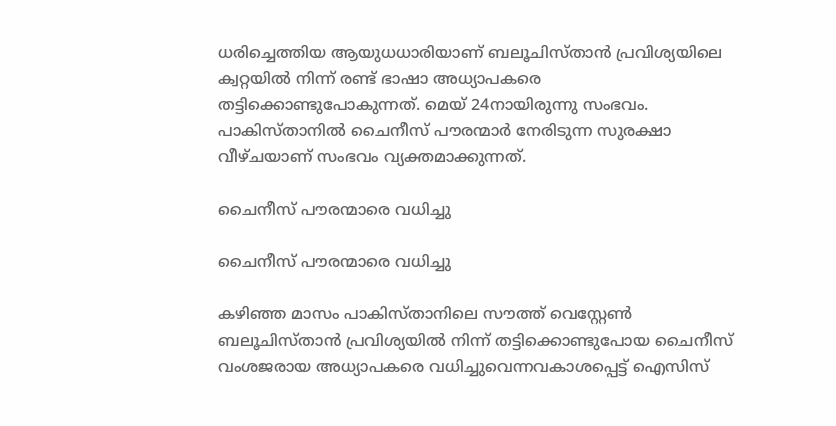ധരിച്ചെത്തിയ ആയുധധാരിയാണ് ബലൂചിസ്താൻ പ്രവിശ്യയിലെ ക്വറ്റയില്‍ നിന്ന് രണ്ട് ഭാഷാ അധ്യാപകരെ തട്ടിക്കൊണ്ടുപോകുന്നത്. മെയ് 24നായിരുന്നു സംഭവം. പാകിസ്താനിൽ ചൈനീസ് പൗരന്മാർ നേരിടുന്ന സുരക്ഷാ വീഴ്ചയാണ് സംഭവം വ്യക്തമാക്കുന്നത്.

ചൈനീസ് പൗരന്മാരെ വധിച്ചു

ചൈനീസ് പൗരന്മാരെ വധിച്ചു

കഴിഞ്ഞ മാസം പാകിസ്താനിലെ സൗത്ത് വെസ്റ്റേൺ ബലൂചിസ്താന്‍ പ്രവിശ്യയില്‍ നിന്ന് തട്ടിക്കൊണ്ടുപോയ ചൈനീസ് വംശജരായ അധ്യാപകരെ വധിച്ചുവെന്നവകാശപ്പെട്ട് ഐസിസ്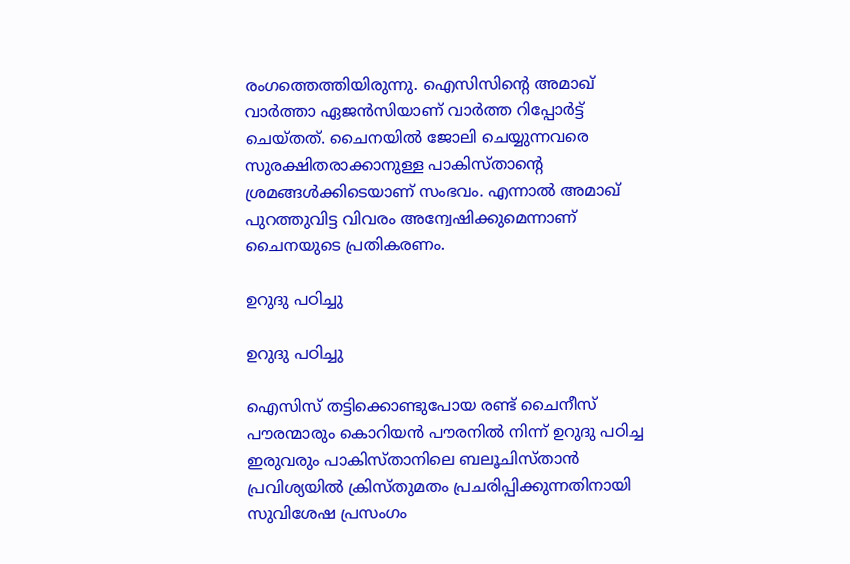രംഗത്തെത്തിയിരുന്നു. ഐസിസിന്‍റെ അമാഖ് വാർത്താ ഏജന്‍സിയാണ് വാര്‍ത്ത റിപ്പോർട്ട് ചെയ്തത്. ചൈനയിൽ ജോലി ചെയ്യുന്നവരെ സുരക്ഷിതരാക്കാനുള്ള പാകിസ്താന്‍റെ ശ്രമങ്ങൾക്കിടെയാണ് സംഭവം. എന്നാൽ അമാഖ് പുറത്തുവിട്ട വിവരം അന്വേഷിക്കുമെന്നാണ് ചൈനയുടെ പ്രതികരണം.

ഉറുദു പഠിച്ചു

ഉറുദു പഠിച്ചു

ഐസിസ് തട്ടിക്കൊണ്ടുപോയ രണ്ട് ചൈനീസ് പൗരന്മാരും കൊറിയൻ പൗരനിൽ നിന്ന് ഉറുദു പഠിച്ച ഇരുവരും പാകിസ്താനിലെ ബലൂചിസ്താൻ പ്രവിശ്യയിൽ ക്രിസ്തുമതം പ്രചരിപ്പിക്കുന്നതിനായി സുവിശേഷ പ്രസംഗം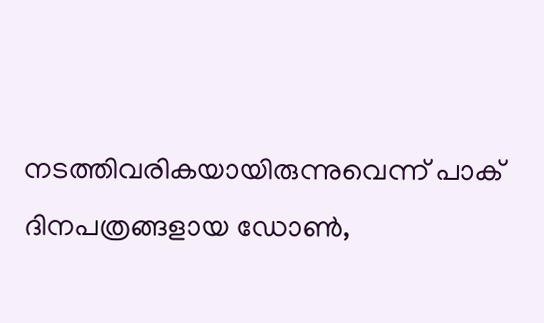നടത്തിവരികയായിരുന്നുവെന്ന് പാക് ദിനപത്രങ്ങളായ ഡോൺ,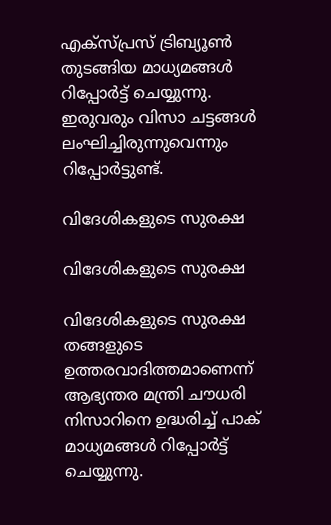എക്സ്പ്രസ് ട്രിബ്യൂണ്‍ തുടങ്ങിയ മാധ്യമങ്ങൾ റിപ്പോർട്ട് ചെയ്യുന്നു. ഇരുവരും വിസാ ചട്ടങ്ങൾ ലംഘിച്ചിരുന്നുവെന്നും റിപ്പോർട്ടുണ്ട്.

വിദേശികളുടെ സുരക്ഷ

വിദേശികളുടെ സുരക്ഷ

വിദേശികളുടെ സുരക്ഷ തങ്ങളുടെ ഉത്തരവാദിത്തമാണെന്ന് ആഭ്യന്തര മന്ത്രി ചൗധരി നിസാറിനെ ഉദ്ധരിച്ച് പാക് മാധ്യമങ്ങള്‍ റിപ്പോർട്ട് ചെയ്യുന്നു.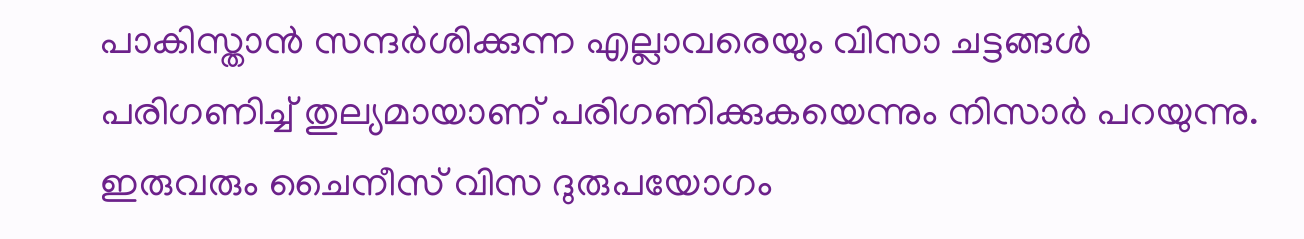പാകിസ്താൻ സന്ദര്‍ശിക്കുന്ന എല്ലാവരെയും വിസാ ചട്ടങ്ങള്‍ പരിഗണിച്ച് തുല്യമായാണ് പരിഗണിക്കുകയെന്നും നിസാര്‍ പറയുന്നു. ഇരുവരും ചൈനീസ് വിസ ദുരുപയോഗം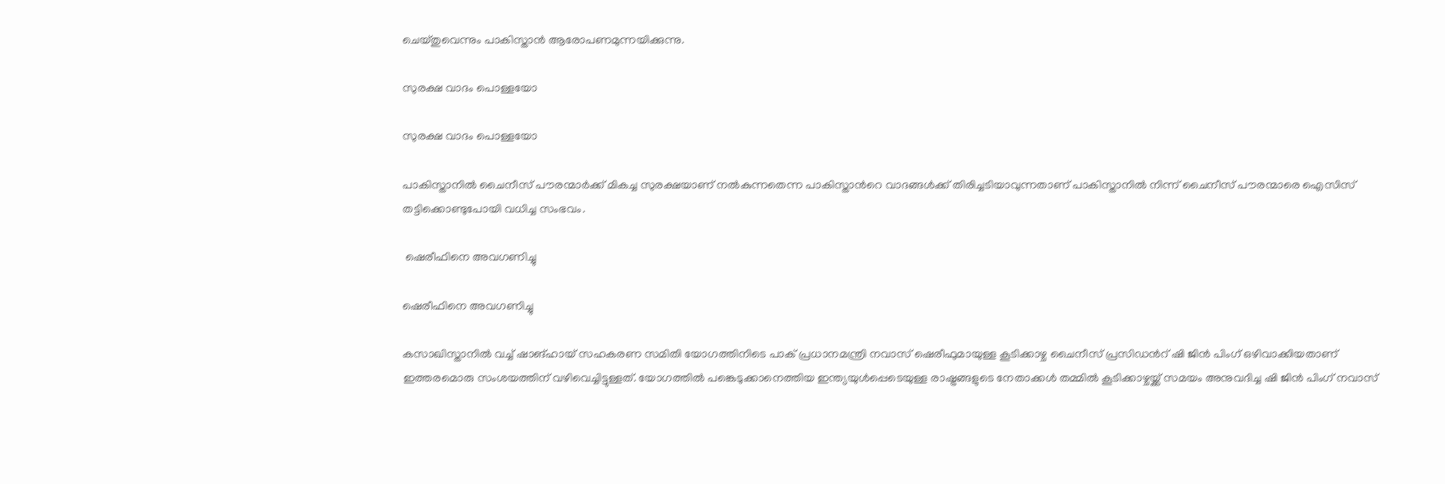ചെയ്തുവെന്നും പാകിസ്താൻ ആരോപണമുന്നയിക്കുന്നു.

സുരക്ഷ വാദം പൊള്ളയോ

സുരക്ഷ വാദം പൊള്ളയോ

പാകിസ്താനില്‍ ചൈനീസ് പൗരന്മാര്‍ക്ക് മികച്ച സുരക്ഷയാണ് നല്‍കുന്നതെന്ന പാകിസ്താന്‍റെ വാദങ്ങൾക്ക് തിരിച്ചടിയാവുന്നതാണ് പാകിസ്താനില്‍ നിന്ന് ചൈനീസ് പൗരന്മാരെ ഐസിസ് തട്ടിക്കൊണ്ടുപോയി വധിച്ച സംഭവം.

 ഷെരീഫിനെ അവഗണിച്ചു

ഷെരീഫിനെ അവഗണിച്ചു

കസാഖിസ്താനില്‍ വച്ച് ഷാങ്ഹായ് സഹകരണ സമിതി യോഗത്തിനിടെ പാക് പ്രധാനമന്ത്രി നവാസ് ഷെരീഫുമായുള്ള കൂടിക്കാഴ്ച ചൈനീസ് പ്രസിഡന്‍റ് ഷി ജിന്‍ പിംഗ് ഒഴിവാക്കിയതാണ് ഇത്തരമൊരു സംശയത്തിന് വഴിവെച്ചിട്ടുള്ളത്. യോഗത്തില്‍ പങ്കെടുക്കാനെത്തിയ ഇന്ത്യയുള്‍പ്പെടെയുള്ള രാഷ്ട്രങ്ങളുടെ നേതാക്കള്‍ തമ്മില്‍ കൂടിക്കാഴ്ചയ്ക്ക് സമയം അനുവദിച്ച ഷി ജിന്‍ പിംഗ് നവാസ്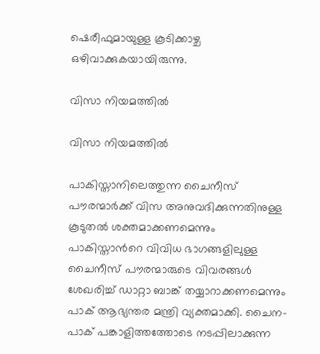ഷെരീഫുമായുള്ള കൂടിക്കാഴ്ച ഒഴിവാക്കുകയായിരുന്നു.

വിസാ നിയമത്തിൽ

വിസാ നിയമത്തിൽ

പാകിസ്താനിലെത്തുന്ന ചൈനീസ് പൗരന്മാർക്ക് വിസ അനുവദിക്കുന്നതിനുള്ള കൂടുതല്‍ ശക്തമാക്കണമെന്നും പാകിസ്താന്‍റെ വിവിധ ഭാഗങ്ങളിലുള്ള ചൈനീസ് പൗരന്മാരുടെ വിവരങ്ങൾ ശേഖരിച്ച് ഡാറ്റാ ബാങ്ക് തയ്യാറാക്കണമെന്നും പാക് ആഭ്യന്തര മന്ത്രി വ്യക്തമാക്കി. ചൈന- പാക് പങ്കാളിത്തത്തോടെ നടപ്പിലാക്കുന്ന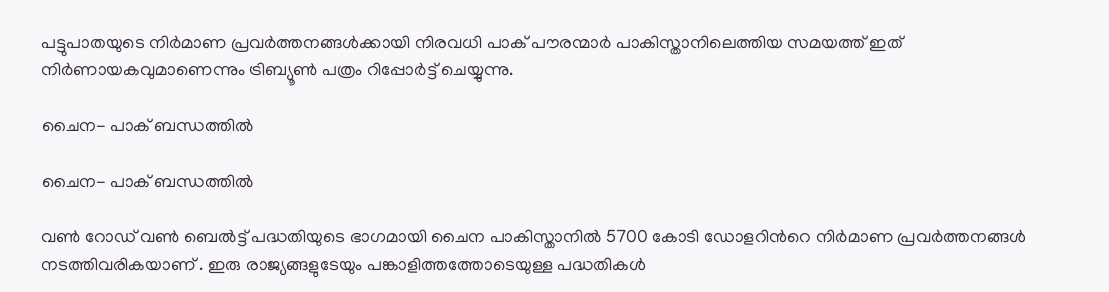പട്ടുപാതയുടെ നിര്‍മാണ പ്രവർത്തനങ്ങൾക്കായി നിരവധി പാക് പൗരന്മാര്‍ പാകിസ്താനിലെത്തിയ സമയത്ത് ഇത് നിർണായകവുമാണെന്നും ട്രിബ്യൂൺ പത്രം റിപ്പോർട്ട് ചെയ്യുന്നു.

ചൈന- പാക് ബന്ധത്തില്‍

ചൈന- പാക് ബന്ധത്തില്‍

വണ്‍ റോഡ‍് വണ്‍ ബെല്‍ട്ട് പദ്ധതിയുടെ ഭാഗമായി ചൈന പാകിസ്താനില്‍ 5700 കോടി ഡോളറിന്‍റെ നിർമാണ പ്രവർത്തനങ്ങൾ നടത്തിവരികയാണ് . ഇരു രാജ്യങ്ങളുടേയും പങ്കാളിത്തത്തോടെയുള്ള പദ്ധതികള്‍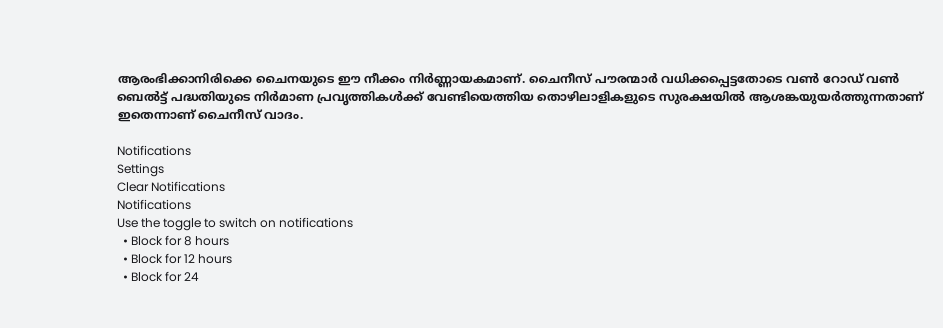ആരംഭിക്കാനിരിക്കെ ചൈനയുടെ ഈ നീക്കം നിര്‍ണ്ണായകമാണ്. ചൈനീസ് പൗരന്മാർ വധിക്കപ്പെട്ടതോടെ വണ്‍ റോഡ് വൺ ബെൽട്ട് പദ്ധതിയുടെ നിർമാണ പ്രവൃത്തികൾക്ക് വേണ്ടിയെത്തിയ തൊഴിലാളികളുടെ സുരക്ഷയിൽ ആശങ്കയുയർത്തുന്നതാണ് ഇതെന്നാണ് ചൈനീസ് വാദം.

Notifications
Settings
Clear Notifications
Notifications
Use the toggle to switch on notifications
  • Block for 8 hours
  • Block for 12 hours
  • Block for 24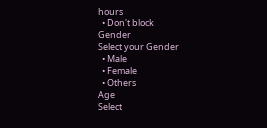hours
  • Don't block
Gender
Select your Gender
  • Male
  • Female
  • Others
Age
Select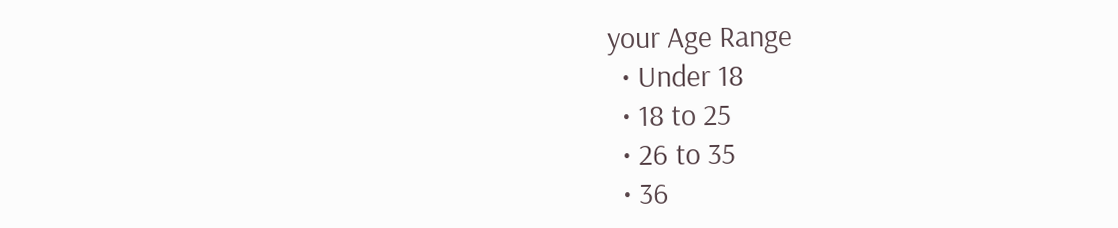your Age Range
  • Under 18
  • 18 to 25
  • 26 to 35
  • 36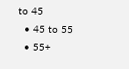to 45
  • 45 to 55
  • 55+